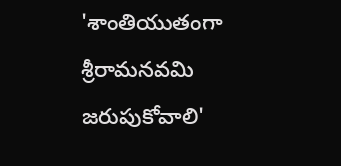'శాంతియుతంగా శ్రీరామనవమి జరుపుకోవాలి'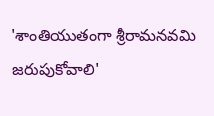'శాంతియుతంగా శ్రీరామనవమి జరుపుకోవాలి'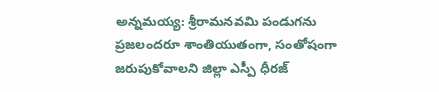అన్నమయ్య: శ్రీరామనవమి పండుగను ప్రజలందరూ శాంతియుతంగా, సంతోషంగా జరుపుకోవాలని జిల్లా ఎస్పీ ధీరజ్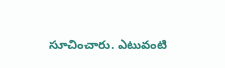సూచించారు. ఎటువంటి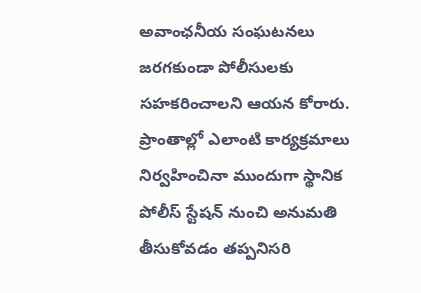అవాంఛనీయ సంఘటనలు జరగకుండా పోలీసులకు సహకరించాలని ఆయన కోరారు. ప్రాంతాల్లో ఎలాంటి కార్యక్రమాలు నిర్వహించినా ముందుగా స్థానిక పోలీస్ స్టేషన్ నుంచి అనుమతి తీసుకోవడం తప్పనిసరి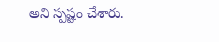అని స్పష్టం చేశారు.